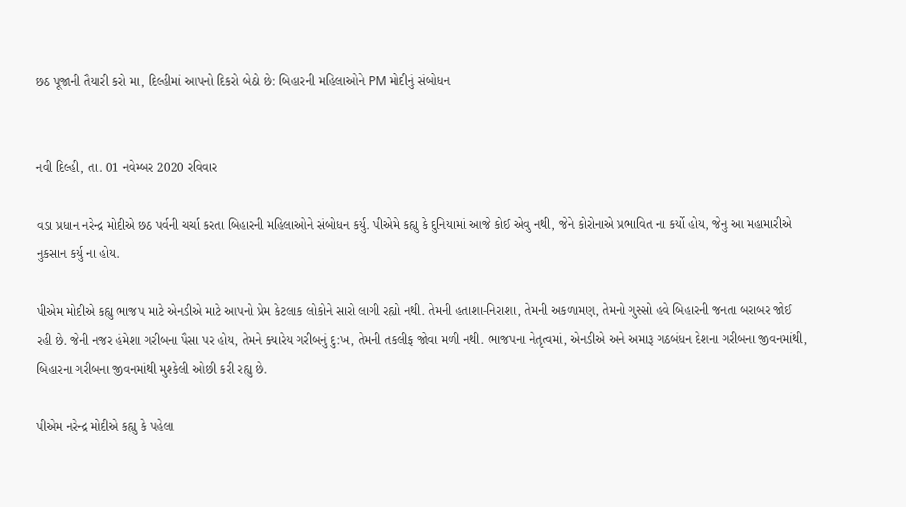છઠ પૂજાની તૈયારી કરો મા, દિલ્હીમાં આપનો દિકરો બેઠો છે: બિહારની મહિલાઓને PM મોદીનું સંબોધન


નવી દિલ્હી, તા. 01 નવેમ્બર 2020 રવિવાર

વડા પ્રધાન નરેન્દ્ર મોદીએ છઠ પર્વની ચર્ચા કરતા બિહારની મહિલાઓને સંબોધન કર્યુ. પીએમે કહ્યુ કે દુનિયામાં આજે કોઈ એવુ નથી, જેને કોરોનાએ પ્રભાવિત ના કર્યો હોય, જેનુ આ મહામારીએ નુકસાન કર્યુ ના હોય.

પીએમ મોદીએ કહ્યુ ભાજપ માટે એનડીએ માટે આપનો પ્રેમ કેટલાક લોકોને સારો લાગી રહ્યો નથી. તેમની હતાશા-નિરાશા, તેમની અકળામણ, તેમનો ગુસ્સો હવે બિહારની જનતા બરાબર જોઈ રહી છે. જેની નજર હંમેશા ગરીબના પૈસા પર હોય, તેમને ક્યારેય ગરીબનું દુ:ખ, તેમની તકલીફ જોવા મળી નથી. ભાજપના નેતૃત્વમાં, એનડીએ અને અમારૂ ગઠબંધન દેશના ગરીબના જીવનમાંથી, બિહારના ગરીબના જીવનમાંથી મુશ્કેલી ઓછી કરી રહ્યુ છે.

પીએમ નરેન્દ્ર મોદીએ કહ્યુ કે પહેલા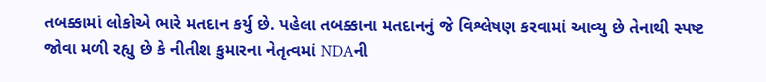તબક્કામાં લોકોએ ભારે મતદાન કર્યુ છે. પહેલા તબક્કાના મતદાનનું જે વિશ્લેષણ કરવામાં આવ્યુ છે તેનાથી સ્પષ્ટ જોવા મળી રહ્યુ છે કે નીતીશ કુમારના નેતૃત્વમાં NDAની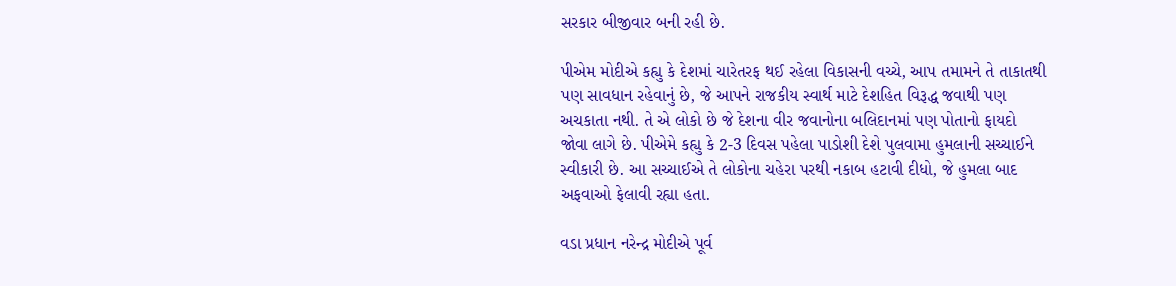સરકાર બીજીવાર બની રહી છે.

પીએમ મોદીએ કહ્યુ કે દેશમાં ચારેતરફ થઈ રહેલા વિકાસની વચ્ચે, આપ તમામને તે તાકાતથી પણ સાવધાન રહેવાનું છે, જે આપને રાજકીય સ્વાર્થ માટે દેશહિત વિરૂદ્ધ જવાથી પણ અચકાતા નથી. તે એ લોકો છે જે દેશના વીર જવાનોના બલિદાનમાં પણ પોતાનો ફાયદો જોવા લાગે છે. પીએમે કહ્યુ કે 2-3 દિવસ પહેલા પાડોશી દેશે પુલવામા હુમલાની સચ્ચાઈને સ્વીકારી છે. આ સચ્ચાઈએ તે લોકોના ચહેરા પરથી નકાબ હટાવી દીધો, જે હુમલા બાદ અફવાઓ ફેલાવી રહ્યા હતા.

વડા પ્રધાન નરેન્દ્ર મોદીએ પૂર્વ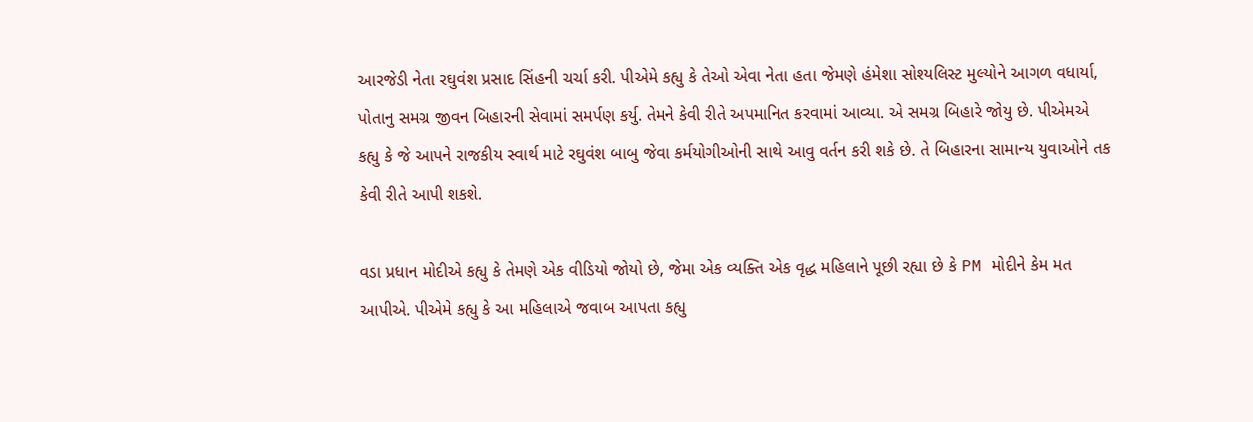આરજેડી નેતા રઘુવંશ પ્રસાદ સિંહની ચર્ચા કરી. પીએમે કહ્યુ કે તેઓ એવા નેતા હતા જેમણે હંમેશા સોશ્યલિસ્ટ મુલ્યોને આગળ વધાર્યા, પોતાનુ સમગ્ર જીવન બિહારની સેવામાં સમર્પણ કર્યુ. તેમને કેવી રીતે અપમાનિત કરવામાં આવ્યા. એ સમગ્ર બિહારે જોયુ છે. પીએમએ કહ્યુ કે જે આપને રાજકીય સ્વાર્થ માટે રઘુવંશ બાબુ જેવા કર્મયોગીઓની સાથે આવુ વર્તન કરી શકે છે. તે બિહારના સામાન્ય યુવાઓને તક કેવી રીતે આપી શકશે.

વડા પ્રધાન મોદીએ કહ્યુ કે તેમણે એક વીડિયો જોયો છે, જેમા એક વ્યક્તિ એક વૃદ્ધ મહિલાને પૂછી રહ્યા છે કે PM મોદીને કેમ મત આપીએ. પીએમે કહ્યુ કે આ મહિલાએ જવાબ આપતા કહ્યુ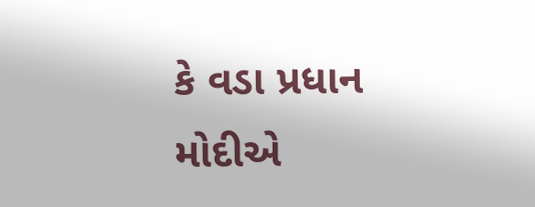કે વડા પ્રધાન મોદીએ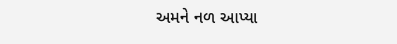અમને નળ આપ્યા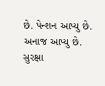છે. પેન્શન આપ્યુ છે. અનાજ આપ્યુ છે. સુરક્ષા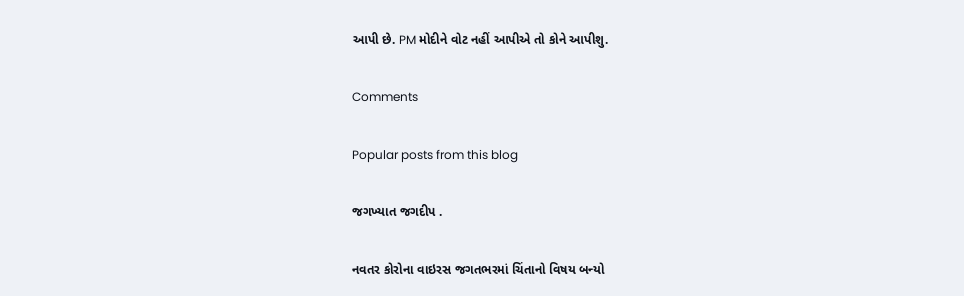આપી છે. PM મોદીને વોટ નહીં આપીએ તો કોને આપીશુ.

Comments

Popular posts from this blog

જગખ્યાત જગદીપ .

નવતર કોરોના વાઇરસ જગતભરમાં ચિંતાનો વિષય બન્યો